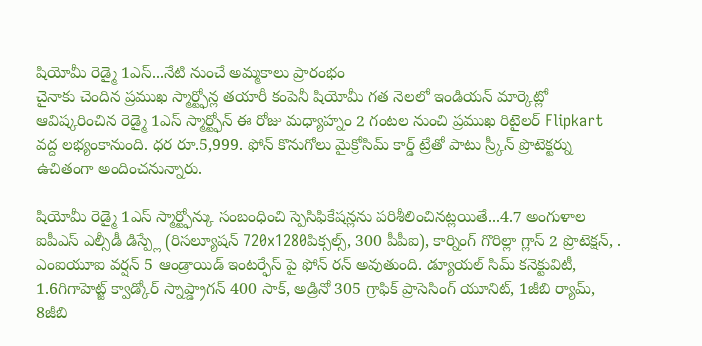షియోమీ రెడ్మై 1ఎస్...నేటి నుంచే అమ్మకాలు ప్రారంభం
చైనాకు చెందిన ప్రముఖ స్మార్ట్ఫోన్ల తయారీ కంపెనీ షియోమీ గత నెలలో ఇండియన్ మార్కెట్లో ఆవిష్కరించిన రెడ్మై 1ఎస్ స్మార్ట్ఫోన్ ఈ రోజు మధ్యాహ్నం 2 గంటల నుంచి ప్రముఖ రిటైలర్ Flipkart వద్ద లభ్యంకానుంది. ధర రూ.5,999. ఫోన్ కొనుగోలు మైక్రోసిమ్ కార్డ్ ట్రేతో పాటు స్ర్కీన్ ప్రొటెక్టర్ను ఉచితంగా అందించనున్నారు.

షియోమీ రెడ్మై 1ఎస్ స్మార్ట్ఫోన్కు సంబంధించి స్పెసిఫికేషన్లను పరిశీలించినట్లయితే...4.7 అంగుళాల ఐపీఎస్ ఎల్సీడీ డిస్ప్లే (రిసల్యూషన్ 720x1280పిక్సల్స్, 300 పీపీఐ), కార్నింగ్ గొరిల్లా గ్లాస్ 2 ప్రొటెక్షన్, . ఎంఐయూఐ వర్షన్ 5 ఆండ్రాయిడ్ ఇంటర్ఫేస్ పై ఫోన్ రన్ అవుతుంది. డ్యూయల్ సిమ్ కనెక్టువిటీ, 1.6గిగాహెట్జ్ క్వాడ్కోర్ స్నాప్డ్రాగన్ 400 సాక్, అడ్రినో 305 గ్రాఫిక్ ప్రాసెసింగ్ యూనిట్, 1జీబి ర్యామ్, 8జీబి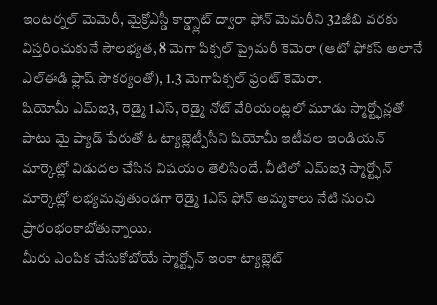ఇంటర్నల్ మెమెరీ, మైక్రోఎస్డీ కార్డ్స్లాట్ ద్వారా ఫోన్ మెమరీని 32జీబి వరకు విస్తరించుకునే సౌలభ్యత, 8 మెగా పిక్సల్ ప్రైమరీ కెమెరా (ఆటో ఫోకస్ అలానే ఎల్ఈడి ఫ్లాష్ సౌకర్యంతో), 1.3 మెగాపిక్సల్ ఫ్రంట్ కెమెరా.
షియోమీ ఎమ్ఐ3, రెడ్మై 1ఎస్, రెడ్మై నోట్ వేరియంట్లలో మూడు స్మార్ట్ఫోన్లతో పాటు మై ప్యాడ్ పేరుతో ఓ ట్యాబ్లెట్పీసీని షియోమీ ఇటీవల ఇండియన్ మార్కెట్లో విడుదల చేసిన విషయం తెలిసిందే. వీటిలో ఎమ్ఐ3 స్మార్ట్ఫోన్ మార్కెట్లో లభ్యమవుతుండగా రెడ్మై 1ఎస్ ఫోన్ అమ్మకాలు నేటి నుంచి ప్రారంభంకాబోతున్నాయి.
మీరు ఎంపిక చేసుకోబోయే స్మార్ట్ఫోన్ ఇంకా ట్యాబ్లెట్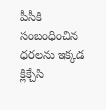పీసీకి సంబంధించిన ధరలను ఇక్కడ క్లిక్చేసి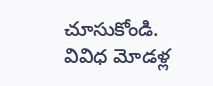చూసుకోండి.
వివిధ మోడళ్ల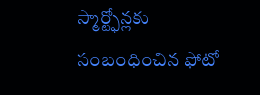స్మార్ట్ఫోన్లకు సంబంధించిన ఫోటో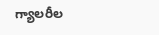గ్యాలరీల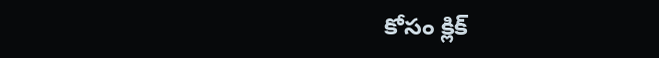కోసం క్లిక్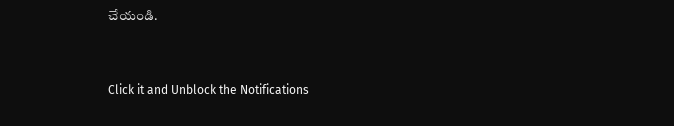చేయండి.


Click it and Unblock the Notifications